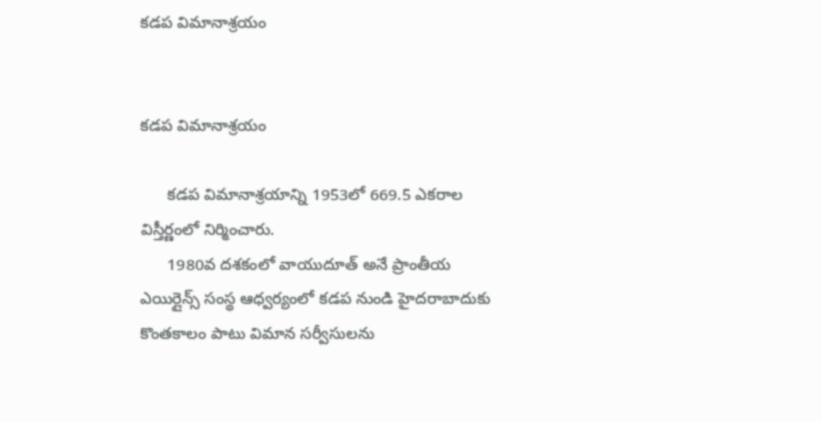కడప విమానాశ్రయం


కడప విమానాశ్రయం

      కడప విమానాశ్రయాన్ని 1953లో 669.5 ఎకరాల విస్తీర్ణంలో నిర్మించారు.
      1980వ దశకంలో వాయుదూత్ అనే ప్రాంతీయ ఎయిర్లైన్స్ సంస్థ ఆధ్వర్యంలో కడప నుండి హైదరాబాదుకు కొంతకాలం పాటు విమాన సర్వీసులను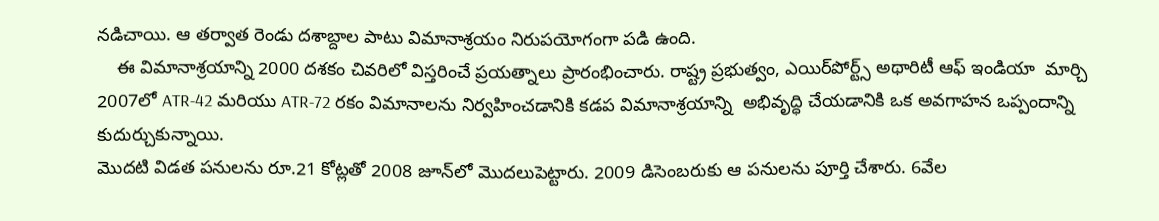నడిచాయి. ఆ తర్వాత రెండు దశాబ్దాల పాటు విమానాశ్రయం నిరుపయోగంగా పడి ఉంది.
    ఈ విమానాశ్రయాన్ని 2000 దశకం చివరిలో విస్తరించే ప్రయత్నాలు ప్రారంభించారు. రాష్ట్ర ప్రభుత్వం, ఎయిర్‌పోర్ట్స్ అథారిటీ ఆఫ్ ఇండియా  మార్చి 2007లో ATR-42 మరియు ATR-72 రకం విమానాలను నిర్వహించడానికి కడప విమానాశ్రయాన్ని  అభివృద్ధి చేయడానికి ఒక అవగాహన ఒప్పందాన్ని కుదుర్చుకున్నాయి.
మొదటి విడత పనులను రూ.21 కోట్లతో 2008 జూన్‌లో మొదలుపెట్టారు. 2009 డిసెంబరుకు ఆ పనులను పూర్తి చేశారు. 6వేల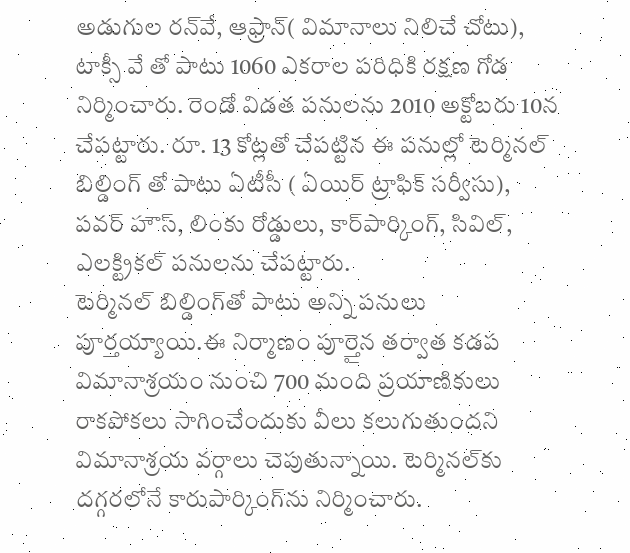అడుగుల రన్‌వే, ఆఫ్రాన్( విమానాలు నిలిచే చోటు), టాక్సీ వే తో పాటు 1060 ఎకరాల పరిధికి రక్షణ గోడ నిర్మించారు. రెండో విడత పనులను 2010 అక్టోబరు 10న చేపట్టారు. రూ. 13 కోట్లతో చేపట్టిన ఈ పనుల్లో టెర్మినల్ బిల్డింగ్ తో పాటు ఏటీసీ ( ఏయిర్ ట్రాఫిక్ సర్వీసు), పవర్ హౌస్, లింకు రోడ్డులు, కార్‌పార్కింగ్, సివిల్, ఎలక్ట్రికల్ పనులను చేపట్టారు.
టెర్మినల్ బిల్డింగ్‌తో పాటు అన్ని పనులు పూర్తయ్యాయి.ఈ నిర్మాణం పూర్తైన తర్వాత కడప విమానాశ్రయం నుంచి 700 మంది ప్రయాణికులు రాకపోకలు సాగించేందుకు వీలు కలుగుతుందని విమానాశ్రయ వర్గాలు చెపుతున్నాయి. టెర్మినల్‌కు దగ్గరలోనే కారుపార్కింగ్‌ను నిర్మించారు.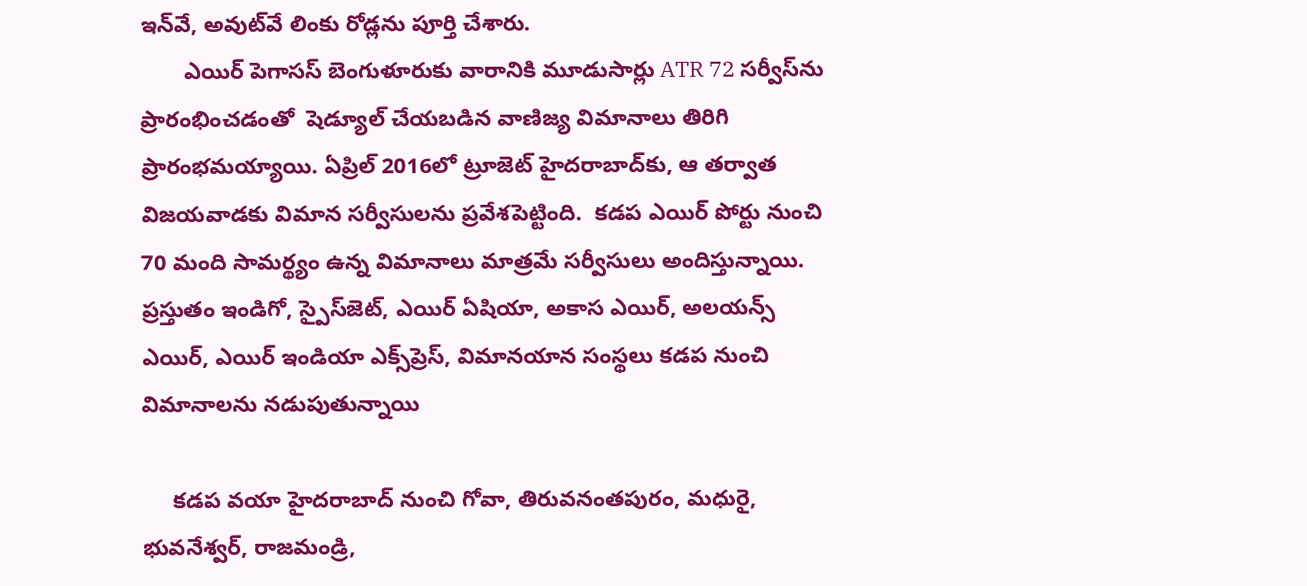ఇన్‌వే, అవుట్‌వే లింకు రోడ్లను పూర్తి చేశారు.
       ఎయిర్ పెగాసస్ బెంగుళూరుకు వారానికి మూడుసార్లు ATR 72 సర్వీస్‌ను ప్రారంభించడంతో  షెడ్యూల్ చేయబడిన వాణిజ్య విమానాలు తిరిగి ప్రారంభమయ్యాయి. ఏప్రిల్ 2016లో ట్రూజెట్ హైదరాబాద్‌కు, ఆ తర్వాత విజయవాడకు విమాన సర్వీసులను ప్రవేశపెట్టింది.  కడప ఎయిర్ పోర్టు నుంచి 70 మంది సామర్థ్యం ఉన్న విమానాలు మాత్రమే సర్వీసులు అందిస్తున్నాయి. ప్రస్తుతం ఇండిగో, స్పైస్‌జెట్, ఎయిర్ ఏషియా, అకాస ఎయిర్, అలయన్స్ ఎయిర్, ఎయిర్ ఇండియా ఎక్స్‌ప్రెస్, విమానయాన సంస్థలు కడప నుంచి విమానాలను నడుపుతున్నాయి

     కడప వయా హైదరాబాద్‌ నుంచి గోవా, తిరువనంతపురం, మధురై, భువనేశ్వర్‌, రాజమండ్రి,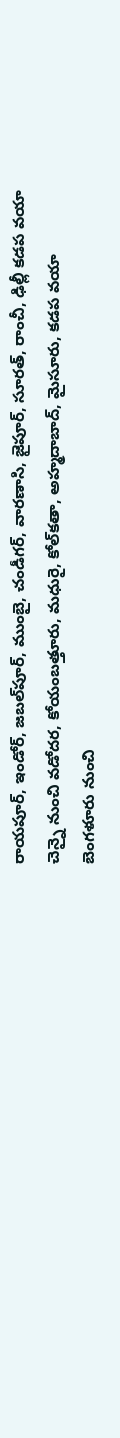రాయపూర్‌, ఇండోర్‌, జబల్‌పూర్‌, ముంబై, చండీగర్‌, వారణాసి, జైపూర్‌, సూరత్‌, రాంచీ, ఢిల్లీ కడప వయా చెన్నై నుంచి వడోదర, కోయంబత్తూరు, మధురై, కోల్‌కతా, అహ్మదాబాద్‌, మైసూరు, కడప వయా బెంగళూరు నుంచి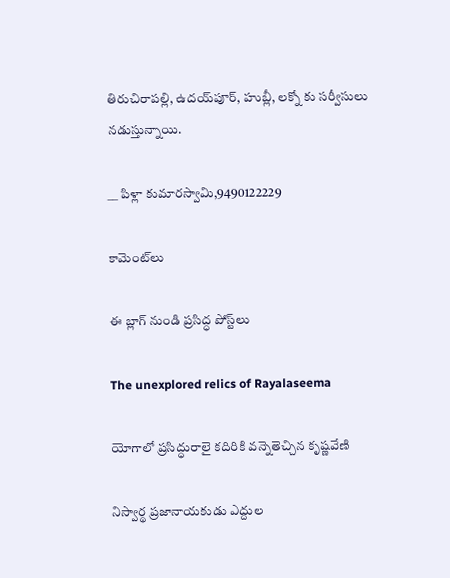తిరుచిరాపల్లి, ఉదయ్‌పూర్‌, హుబ్లీ, లక్నో కు సర్వీసులు నడుస్తున్నాయి.

__ పిళ్లా కుమారస్వామి,9490122229

కామెంట్‌లు

ఈ బ్లాగ్ నుండి ప్రసిద్ధ పోస్ట్‌లు

The unexplored relics of Rayalaseema

యోగాలో ప్రసిద్ధురాలై కదిరికి వన్నెతెచ్చిన కృష్ణవేణి

నిస్వార్థ ప్రజానాయకుడు ఎద్దుల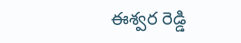ఈశ్వర రెడ్డి